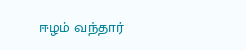ஈழம் வந்தார்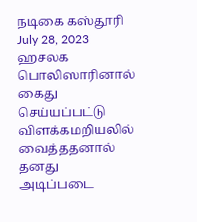நடிகை கஸ்தூரி
July 28, 2023
ஹசலக பொலிஸாரினால் கைது செய்யப்பட்டு விளக்கமறியலில் வைத்ததனால் தனது அடிப்படை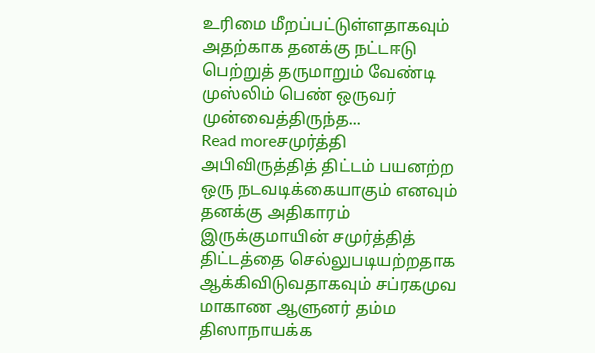உரிமை மீறப்பட்டுள்ளதாகவும் அதற்காக தனக்கு நட்டஈடு பெற்றுத் தருமாறும் வேண்டி முஸ்லிம் பெண் ஒருவர் முன்வைத்திருந்த...
Read moreசமுர்த்தி அபிவிருத்தித் திட்டம் பயனற்ற ஒரு நடவடிக்கையாகும் எனவும் தனக்கு அதிகாரம் இருக்குமாயின் சமுர்த்தித் திட்டத்தை செல்லுபடியற்றதாக ஆக்கிவிடுவதாகவும் சப்ரகமுவ மாகாண ஆளுனர் தம்ம திஸாநாயக்க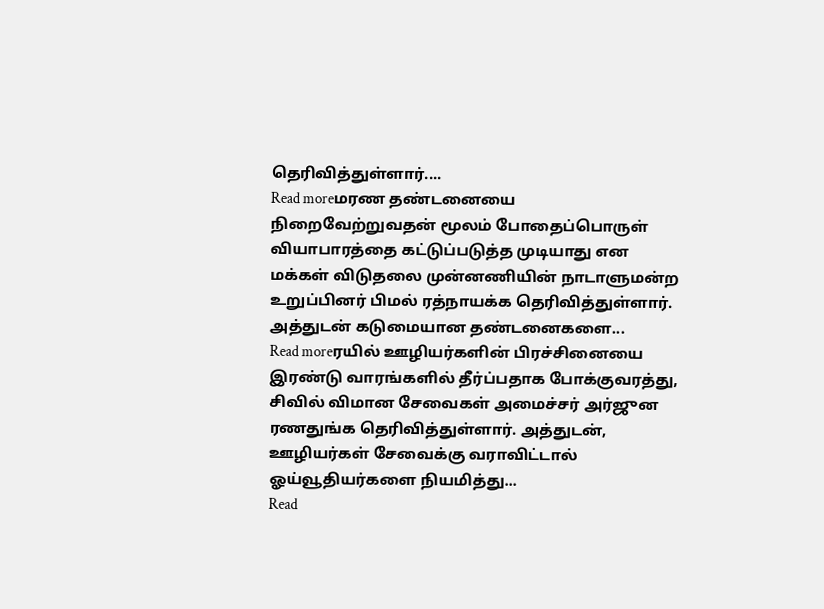தெரிவித்துள்ளார்....
Read moreமரண தண்டனையை நிறைவேற்றுவதன் மூலம் போதைப்பொருள் வியாபாரத்தை கட்டுப்படுத்த முடியாது என மக்கள் விடுதலை முன்னணியின் நாடாளுமன்ற உறுப்பினர் பிமல் ரத்நாயக்க தெரிவித்துள்ளார். அத்துடன் கடுமையான தண்டனைகளை...
Read moreரயில் ஊழியர்களின் பிரச்சினையை இரண்டு வாரங்களில் தீர்ப்பதாக போக்குவரத்து, சிவில் விமான சேவைகள் அமைச்சர் அர்ஜுன ரணதுங்க தெரிவித்துள்ளார். அத்துடன், ஊழியர்கள் சேவைக்கு வராவிட்டால் ஓய்வூதியர்களை நியமித்து...
Read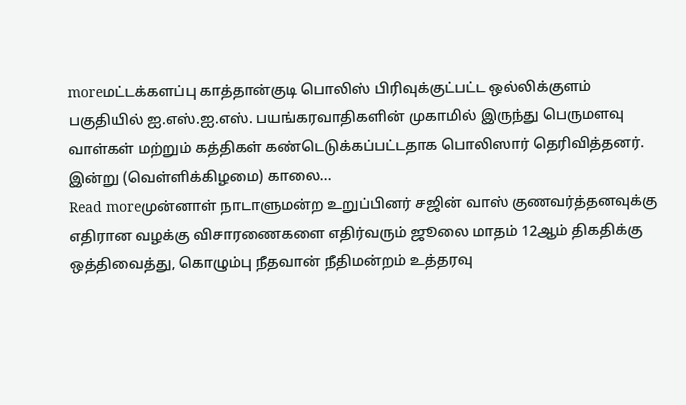moreமட்டக்களப்பு காத்தான்குடி பொலிஸ் பிரிவுக்குட்பட்ட ஒல்லிக்குளம் பகுதியில் ஐ.எஸ்.ஐ.எஸ். பயங்கரவாதிகளின் முகாமில் இருந்து பெருமளவு வாள்கள் மற்றும் கத்திகள் கண்டெடுக்கப்பட்டதாக பொலிஸார் தெரிவித்தனர். இன்று (வெள்ளிக்கிழமை) காலை...
Read moreமுன்னாள் நாடாளுமன்ற உறுப்பினர் சஜின் வாஸ் குணவர்த்தனவுக்கு எதிரான வழக்கு விசாரணைகளை எதிர்வரும் ஜூலை மாதம் 12ஆம் திகதிக்கு ஒத்திவைத்து, கொழும்பு நீதவான் நீதிமன்றம் உத்தரவு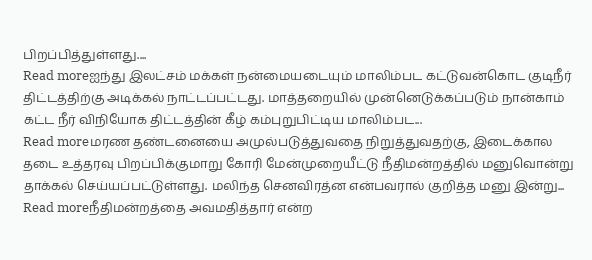பிறப்பித்துள்ளது....
Read moreஐந்து இலட்சம் மக்கள் நன்மையடையும் மாலிம்பட கட்டுவன்கொட குடிநீர் திட்டத்திற்கு அடிக்கல் நாட்டப்பட்டது. மாத்தறையில் முன்னெடுக்கப்படும் நான்காம் கட்ட நீர் விநியோக திட்டத்தின் கீழ் கம்புறுபிட்டிய மாலிம்பட...
Read moreமரண தண்டனையை அமுல்படுத்துவதை நிறுத்துவதற்கு, இடைக்கால தடை உத்தரவு பிறப்பிக்குமாறு கோரி மேன்முறையீட்டு நீதிமன்றத்தில் மனுவொன்று தாக்கல் செய்யப்பட்டுள்ளது. மலிந்த செனவிரத்ன என்பவரால் குறித்த மனு இன்று...
Read moreநீதிமன்றத்தை அவமதித்தார் என்ற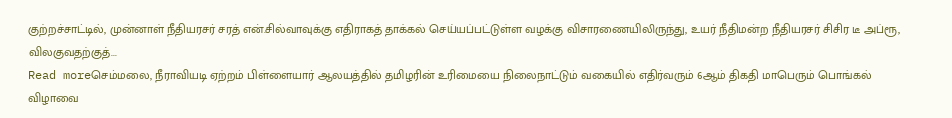குற்றச்சாட்டில், முன்னாள் நீதியரசர் சரத் என்.சில்வாவுக்கு எதிராகத் தாக்கல் செய்யப்பட்டுள்ள வழக்கு விசாரணையிலிருந்து, உயர் நீதிமன்ற நீதியரசர் சிசிர டீ அப்ரூ, விலகுவதற்குத்...
Read moreசெம்மலை, நீராவியடி ஏற்றம் பிள்ளையார் ஆலயத்தில் தமிழரின் உரிமையை நிலைநாட்டும் வகையில் எதிர்வரும் 6ஆம் திகதி மாபெரும் பொங்கல் விழாவை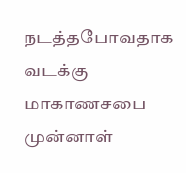நடத்தபோவதாக வடக்கு மாகாணசபை முன்னாள்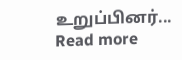உறுப்பினர்...
Read more